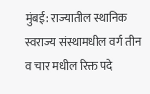मुंबई: राज्यातील स्थानिक स्वराज्य संस्थामधील वर्ग तीन व चार मधील रिक्त पदे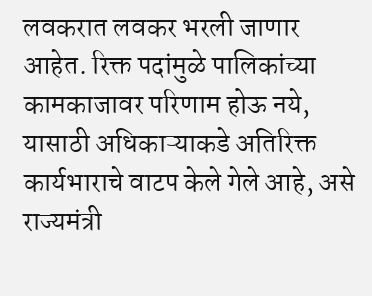लवकरात लवकर भरली जाणार आहेत. रिक्त पदांमुळे पालिकांच्या कामकाजावर परिणाम होऊ नये, यासाठी अधिकाऱ्याकडे अतिरिक्त कार्यभाराचे वाटप केले गेले आहे, असे राज्यमंत्री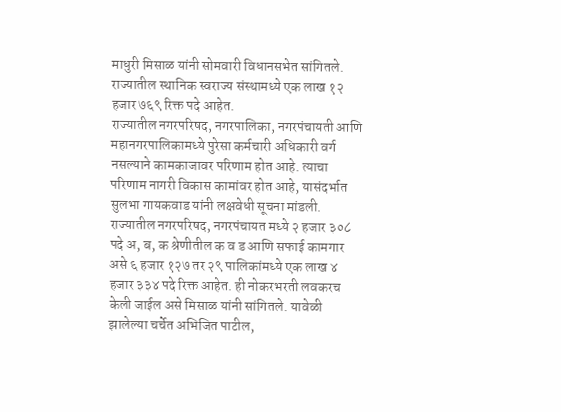माधुरी मिसाळ यांनी सोमवारी विधानसभेत सांगितले. राज्यातील स्थानिक स्वराज्य संस्थामध्ये एक लाख १२ हजार ७६९ रिक्त पदे आहेत.
राज्यातील नगरपरिषद, नगरपालिका, नगरपंचायती आणि महानगरपालिकामध्ये पुरेसा कर्मचारी अधिकारी वर्ग नसल्याने कामकाजावर परिणाम होत आहे. त्याचा परिणाम नागरी विकास कामांवर होत आहे, यासंदर्भात सुलभा गायकवाड यांनी लक्षवेधी सूचना मांडली. राज्यातील नगरपरिषद, नगरपंचायत मध्ये २ हजार ३०८ पदे अ, ब, क श्रेणीतील क व ड आणि सफाई कामगार असे ६ हजार १२७ तर २९ पालिकांमध्ये एक लाख ४ हजार ३३४ पदे रिक्त आहेत. ही नोकरभरती लवकरच केली जाईल असे मिसाळ यांनी सांगितले. यावेळी झालेल्या चर्चेत अभिजित पाटील,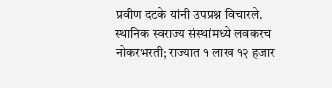प्रवीण दटके यांनी उपप्रश्न विचारले.
स्थानिक स्वराज्य संस्थांमध्ये लवकरच नोकरभरती; राज्यात १ लाख १२ हजार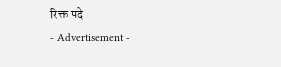रिक्त पदे
- Advertisement -